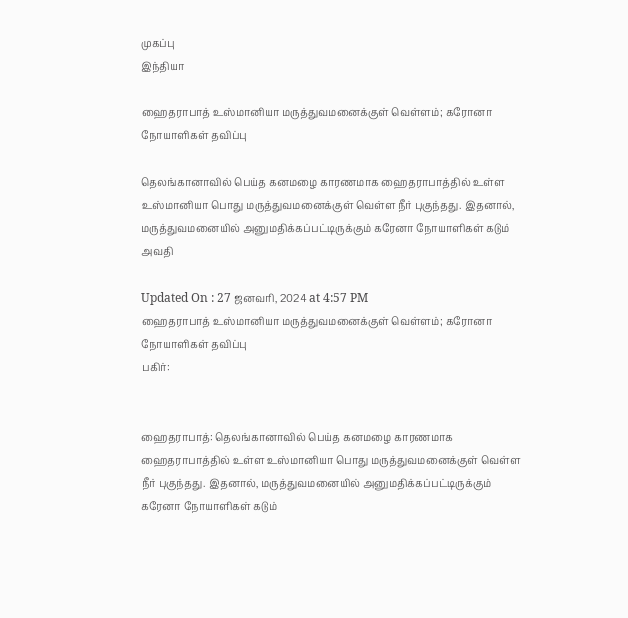முகப்பு
இந்தியா

ஹைதராபாத் உஸ்மானியா மருத்துவமனைக்குள் வெள்ளம்; கரோனா நோயாளிகள் தவிப்பு

தெலங்கானாவில் பெய்த கனமழை காரணமாக ஹைதராபாத்தில் உள்ள உஸ்மானியா பொது மருத்துவமனைக்குள் வெள்ள நீர் புகுந்தது. இதனால், மருத்துவமனையில் அனுமதிக்கப்பட்டிருக்கும் கரேனா நோயாளிகள் கடும் அவதி

Updated On : 27 ஜனவரி, 2024 at 4:57 PM
ஹைதராபாத் உஸ்மானியா மருத்துவமனைக்குள் வெள்ளம்; கரோனா நோயாளிகள் தவிப்பு
பகிர்:


ஹைதராபாத்: தெலங்கானாவில் பெய்த கனமழை காரணமாக ஹைதராபாத்தில் உள்ள உஸ்மானியா பொது மருத்துவமனைக்குள் வெள்ள நீர் புகுந்தது. இதனால், மருத்துவமனையில் அனுமதிக்கப்பட்டிருக்கும் கரேனா நோயாளிகள் கடும்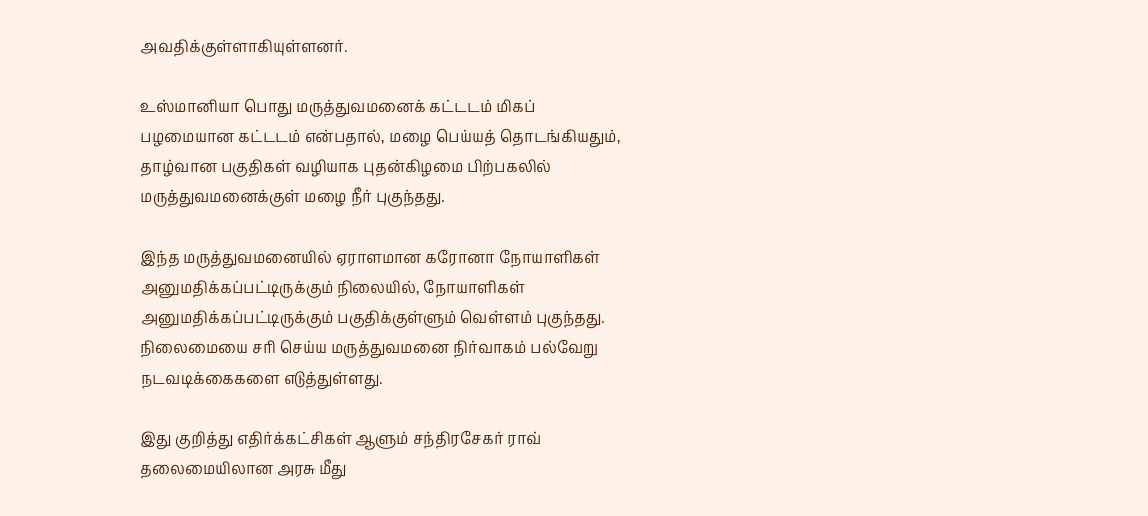அவதிக்குள்ளாகியுள்ளனர்.

உஸ்மானியா பொது மருத்துவமனைக் கட்டடம் மிகப் பழமையான கட்டடம் என்பதால், மழை பெய்யத் தொடங்கியதும், தாழ்வான பகுதிகள் வழியாக புதன்கிழமை பிற்பகலில் மருத்துவமனைக்குள் மழை நீர் புகுந்தது.

இந்த மருத்துவமனையில் ஏராளமான கரோனா நோயாளிகள் அனுமதிக்கப்பட்டிருக்கும் நிலையில், நோயாளிகள் அனுமதிக்கப்பட்டிருக்கும் பகுதிக்குள்ளும் வெள்ளம் புகுந்தது. நிலைமையை சரி செய்ய மருத்துவமனை நிர்வாகம் பல்வேறு நடவடிக்கைகளை எடுத்துள்ளது.

இது குறித்து எதிர்க்கட்சிகள் ஆளும் சந்திரசேகர் ராவ் தலைமையிலான அரசு மீது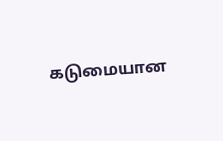கடுமையான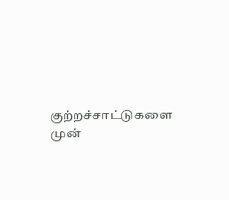குற்றச்சாட்டுகளை முன்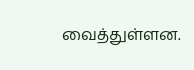வைத்துள்ளன.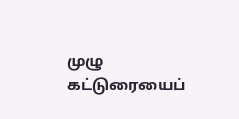முழு கட்டுரையைப்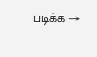படிக்க →